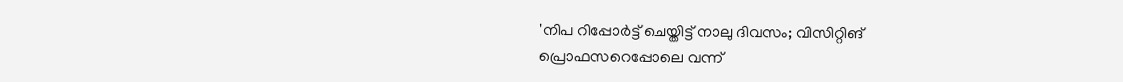'നിപ റിപ്പോർട്ട് ചെയ്തിട്ട് നാലു ദിവസം; വിസിറ്റിങ് പ്രൊഫസറെപ്പോലെ വന്ന്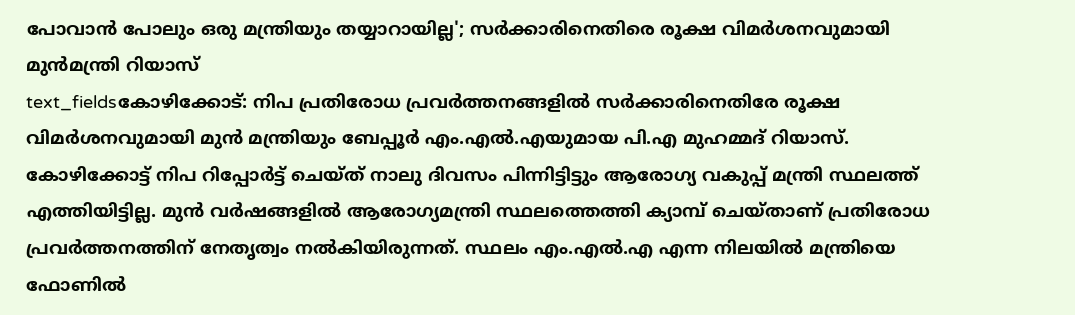പോവാൻ പോലും ഒരു മന്ത്രിയും തയ്യാറായില്ല'; സർക്കാരിനെതിരെ രൂക്ഷ വിമർശനവുമായി മുൻമന്ത്രി റിയാസ്
text_fieldsകോഴിക്കോട്: നിപ പ്രതിരോധ പ്രവർത്തനങ്ങളിൽ സർക്കാരിനെതിരേ രൂക്ഷ വിമർശനവുമായി മുൻ മന്ത്രിയും ബേപ്പൂർ എം.എൽ.എയുമായ പി.എ മുഹമ്മദ് റിയാസ്. കോഴിക്കോട്ട് നിപ റിപ്പോർട്ട് ചെയ്ത് നാലു ദിവസം പിന്നിട്ടിട്ടും ആരോഗ്യ വകുപ്പ് മന്ത്രി സ്ഥലത്ത് എത്തിയിട്ടില്ല. മുൻ വർഷങ്ങളിൽ ആരോഗ്യമന്ത്രി സ്ഥലത്തെത്തി ക്യാമ്പ് ചെയ്താണ് പ്രതിരോധ പ്രവർത്തനത്തിന് നേതൃത്വം നൽകിയിരുന്നത്. സ്ഥലം എം.എൽ.എ എന്ന നിലയിൽ മന്ത്രിയെ ഫോണിൽ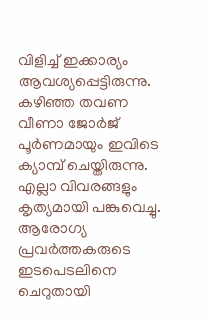വിളിച്ച് ഇക്കാര്യം ആവശ്യപ്പെട്ടിരുന്നു.
കഴിഞ്ഞ തവണ വീണാ ജോർജ് പൂർണമായും ഇവിടെ ക്യാമ്പ് ചെയ്തിരുന്നു. എല്ലാ വിവരങ്ങളും കൃത്യമായി പങ്കുവെച്ചു. ആരോഗ്യ പ്രവർത്തകരുടെ ഇടപെടലിനെ ചെറുതായി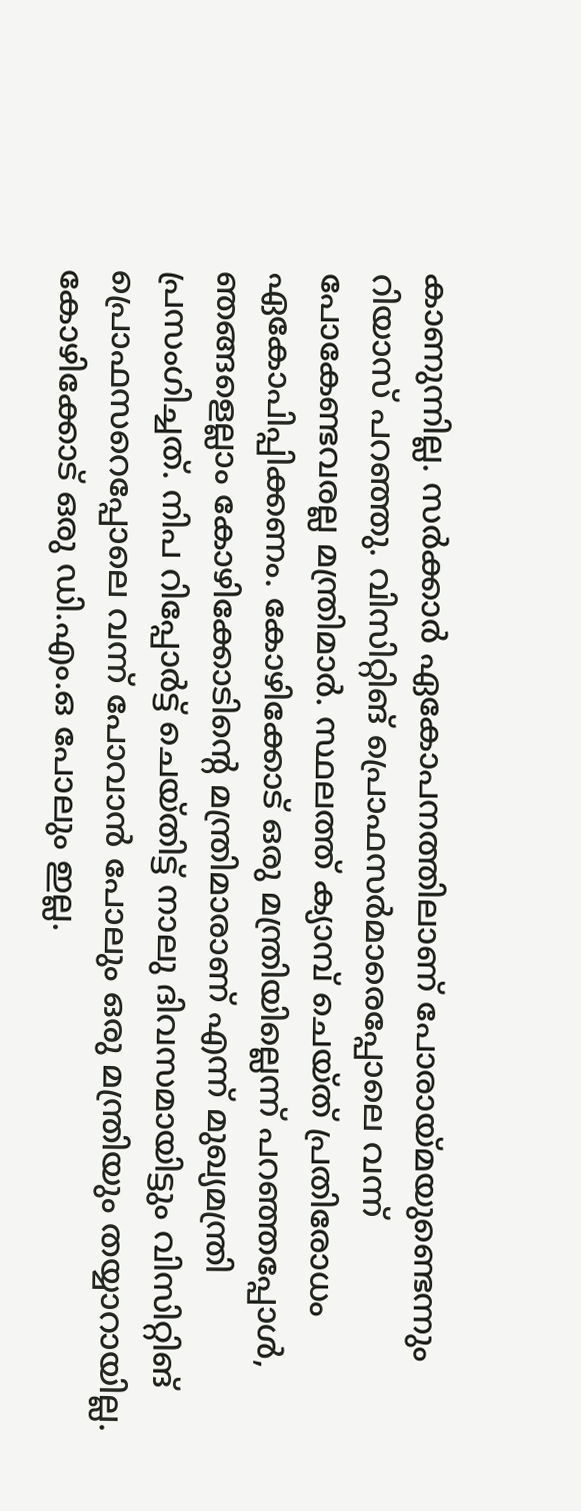കാണുന്നില്ല. സർക്കാർ ഏകോപനത്തിലാണ് പോരായ്മയുണ്ടെന്നും റിയാസ് പറഞ്ഞു. വിസിറ്റിങ് പ്രൊഫസർമാരെപ്പോലെ വന്ന് പോകേണ്ടവരല്ല മന്ത്രിമാർ. സ്ഥലത്ത് ക്യാമ്പ് ചെയ്ത് പ്രതിരോധം ഏകോപിപ്പിക്കണം. കോഴിക്കോട് ഒരു മന്ത്രിയില്ലെന്ന് പറഞ്ഞപ്പോൾ, ഞങ്ങളെല്ലാം കോഴിക്കോടിന്റെ മന്ത്രിമാരാണ് എന്ന് മുഖ്യമന്ത്രി പ്രസംഗിച്ചത്. നിപ റിപ്പോർട്ട് ചെയ്തിട്ട് നാലു ദിവസമായിട്ടും വിസിറ്റിങ് പ്രൊഫസറെപ്പോലെ വന്ന് പോവാൻ പോലും ഒരു മന്ത്രിയും തയ്യാറായില്ല. കോഴിക്കോട് ഒരു ഡി.എം.ഒ പോലും ഇല്ല.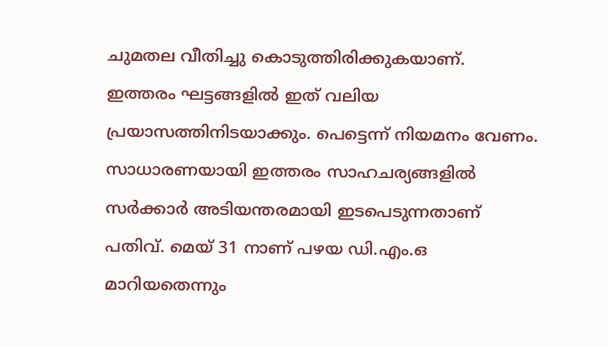ചുമതല വീതിച്ചു കൊടുത്തിരിക്കുകയാണ്.
ഇത്തരം ഘട്ടങ്ങളിൽ ഇത് വലിയ പ്രയാസത്തിനിടയാക്കും. പെട്ടെന്ന് നിയമനം വേണം. സാധാരണയായി ഇത്തരം സാഹചര്യങ്ങളിൽ സർക്കാർ അടിയന്തരമായി ഇടപെടുന്നതാണ് പതിവ്. മെയ് 31 നാണ് പഴയ ഡി.എം.ഒ മാറിയതെന്നും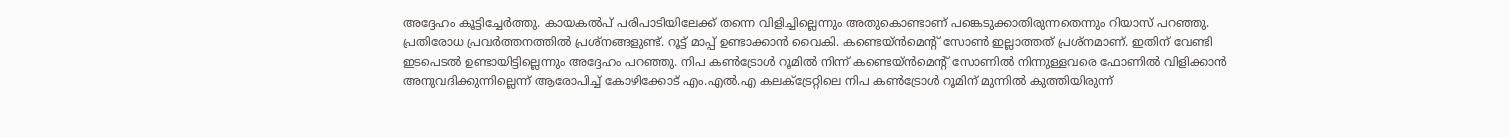അദ്ദേഹം കൂട്ടിച്ചേർത്തു. കായകൽപ് പരിപാടിയിലേക്ക് തന്നെ വിളിച്ചില്ലെന്നും അതുകൊണ്ടാണ് പങ്കെടുക്കാതിരുന്നതെന്നും റിയാസ് പറഞ്ഞു.
പ്രതിരോധ പ്രവർത്തനത്തിൽ പ്രശ്നങ്ങളുണ്ട്. റൂട്ട് മാപ്പ് ഉണ്ടാക്കാൻ വൈകി. കണ്ടെയ്ൻമെന്റ് സോൺ ഇല്ലാത്തത് പ്രശ്നമാണ്. ഇതിന് വേണ്ടി ഇടപെടൽ ഉണ്ടായിട്ടില്ലെന്നും അദ്ദേഹം പറഞ്ഞു. നിപ കൺട്രോൾ റൂമിൽ നിന്ന് കണ്ടെയ്ൻമെന്റ് സോണിൽ നിന്നുള്ളവരെ ഫോണിൽ വിളിക്കാൻ അനുവദിക്കുന്നില്ലെന്ന് ആരോപിച്ച് കോഴിക്കോട് എം.എൽ.എ കലക്ട്രേറ്റിലെ നിപ കൺട്രോൾ റൂമിന് മുന്നിൽ കുത്തിയിരുന്ന്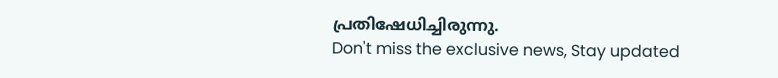പ്രതിഷേധിച്ചിരുന്നു.
Don't miss the exclusive news, Stay updated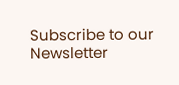Subscribe to our Newsletter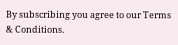By subscribing you agree to our Terms & Conditions.